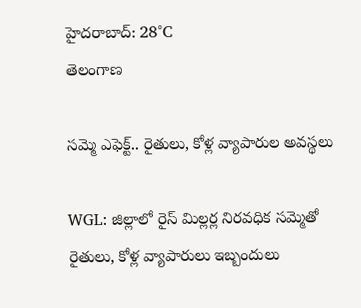హైదరాబాద్: 28°C
తెలంగాణ

సమ్మె ఎఫెక్ట్.. రైతులు, కోళ్ల వ్యాపారుల అవస్థలు

WGL: జిల్లాలో రైస్ మిల్లర్ల నిరవధిక సమ్మెతో రైతులు, కోళ్ల వ్యాపారులు ఇబ్బందులు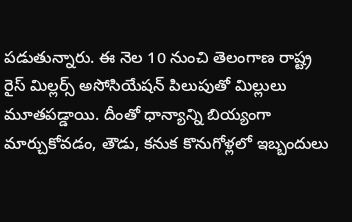పడుతున్నారు. ఈ నెల 10 నుంచి తెలంగాణ రాష్ట్ర రైస్ మిల్లర్స్ అసోసియేషన్ పిలుపుతో మిల్లులు మూతపడ్డాయి. దీంతో ధాన్యాన్ని బియ్యంగా మార్చుకోవడం, తౌడు, కనుక కొనుగోళ్లలో ఇబ్బందులు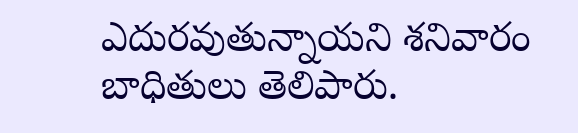ఎదురవుతున్నాయని శనివారం బాధితులు తెలిపారు.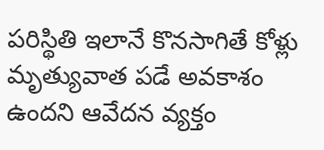పరిస్థితి ఇలానే కొనసాగితే కోళ్లు మృత్యువాత పడే అవకాశం ఉందని ఆవేదన వ్యక్తం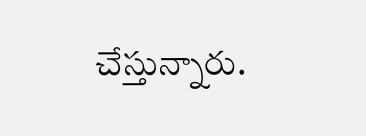చేస్తున్నారు.